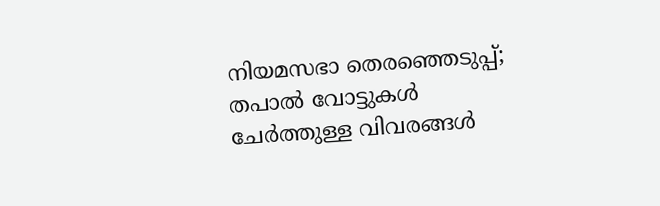നിയമസഭാ തെരഞ്ഞെടുപ്പ്;  തപാല്‍ വോട്ടുകള്‍ ചേര്‍ത്തുള്ള വിവരങ്ങള്‍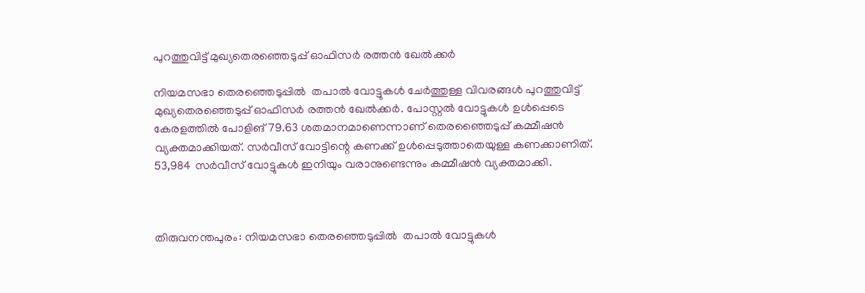പുറത്തുവിട്ട് മുഖ്യതെരഞ്ഞെടുപ്പ് ഓഫിസര്‍ രത്തന്‍ ഖേല്‍ക്കര്‍

നിയമസഭാ തെരഞ്ഞെടുപ്പിൽ  തപാല്‍ വോട്ടുകള്‍ ചേര്‍ത്തുള്ള വിവരങ്ങള്‍ പുറത്തുവിട്ട് മുഖ്യതെരഞ്ഞെടുപ്പ് ഓഫിസര്‍ രത്തന്‍ ഖേല്‍ക്കര്‍. പോസ്റ്റല്‍ വോട്ടുകള്‍ ഉള്‍പ്പെടെ കേരളത്തില്‍ പോളിങ് 79.63 ശതമാനമാണെന്നാണ് തെരഞ്ഞൈടുപ്പ് കമ്മീഷന്‍ വ്യക്തമാക്കിയത്. സര്‍വീസ് വോട്ടിന്റെ കണക്ക് ഉള്‍പ്പെടുത്താതെയുള്ള കണക്കാണിത്. 53,984 സര്‍വീസ് വോട്ടുകള്‍ ഇനിയും വരാനുണ്ടെന്നും കമ്മീഷന്‍ വ്യക്തമാക്കി.



തിരുവനന്തപുരം: നിയമസഭാ തെരഞ്ഞെടുപ്പിൽ  തപാല്‍ വോട്ടുകള്‍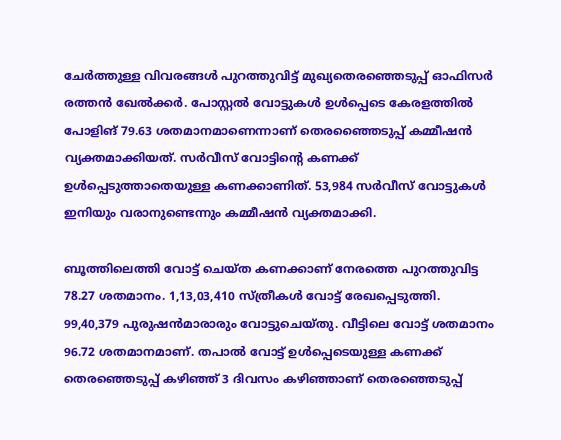ചേര്‍ത്തുള്ള വിവരങ്ങള്‍ പുറത്തുവിട്ട് മുഖ്യതെരഞ്ഞെടുപ്പ് ഓഫിസര്‍ രത്തന്‍ ഖേല്‍ക്കര്‍. പോസ്റ്റല്‍ വോട്ടുകള്‍ ഉള്‍പ്പെടെ കേരളത്തില്‍ പോളിങ് 79.63 ശതമാനമാണെന്നാണ് തെരഞ്ഞൈടുപ്പ് കമ്മീഷന്‍ വ്യക്തമാക്കിയത്. സര്‍വീസ് വോട്ടിന്റെ കണക്ക് ഉള്‍പ്പെടുത്താതെയുള്ള കണക്കാണിത്. 53,984 സര്‍വീസ് വോട്ടുകള്‍ ഇനിയും വരാനുണ്ടെന്നും കമ്മീഷന്‍ വ്യക്തമാക്കി.

ബൂത്തിലെത്തി വോട്ട് ചെയ്ത കണക്കാണ് നേരത്തെ പുറത്തുവിട്ട 78.27 ശതമാനം. 1,13,03,410 സ്ത്രീകള്‍ വോട്ട് രേഖപ്പെടുത്തി. 99,40,379 പുരുഷന്‍മാരാരും വോട്ടുചെയ്തു. വീട്ടിലെ വോട്ട് ശതമാനം 96.72 ശതമാനമാണ്. തപാല്‍ വോട്ട് ഉള്‍പ്പെടെയുള്ള കണക്ക് തെരഞ്ഞെടുപ്പ് കഴിഞ്ഞ് 3 ദിവസം കഴിഞ്ഞാണ് തെരഞ്ഞെടുപ്പ്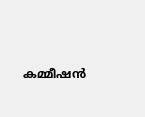കമ്മീഷന്‍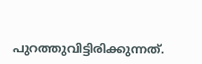പുറത്തുവിട്ടിരിക്കുന്നത്.